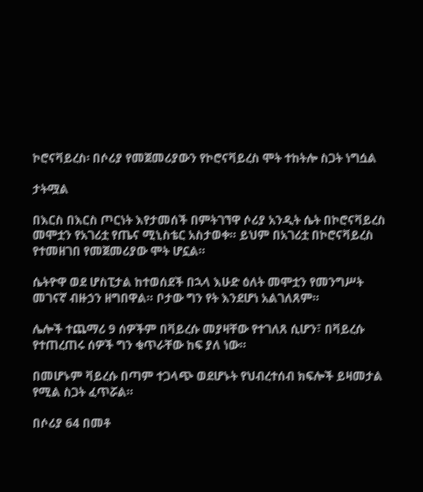ኮሮናቫይረስ፡ በሶሪያ የመጀመሪያውን የኮሮናቫይረስ ሞት ተከትሎ ስጋት ነግሷል

ታትሟል

በእርስ በእርስ ጦርነት እየታመሰች በምትገኘዋ ሶሪያ አንዲት ሴት በኮሮናቫይረስ መሞቷን የአገሪቷ የጤና ሚኒስቴር አስታወቀ። ይህም በአገሪቷ በኮሮናቫይረስ የተመዘገበ የመጀመሪያው ሞት ሆኗል።

ሴትዮዋ ወደ ሆስፒታል ከተወሰደች በኋላ እሁድ ዕለት መሞቷን የመንግሥት መገናኛ ብዙኃን ዘግበዋል። ቦታው ግን የት እንደሆነ አልገለጸም።

ሌሎች ተጨማሪ 9 ሰዎችም በቫይረሱ መያዛቸው የተገለጸ ሲሆን፣ በቫይረሱ የተጠረጠሩ ሰዎች ግን ቁጥራቸው ከፍ ያለ ነው።

በመሆኑም ቫይረሱ በጣም ተጋላጭ ወደሆኑት የህብረተሰብ ክፍሎች ይዛመታል የሚል ስጋት ፈጥሯል።

በሶሪያ 64 በመቶ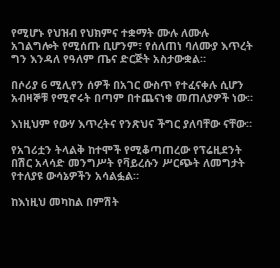የሚሆኑ የህዝብ የህክምና ተቋማት ሙሉ ለሙሉ አገልግሎት የሚሰጡ ቢሆንም፣ የሰለጠነ ባለሙያ እጥረት ግን እንዳለ የዓለም ጤና ድርጅት አስታውቋል።

በሶሪያ 6 ሚሊየን ሰዎች በአገር ውስጥ የተፈናቀሉ ሲሆን አብዛኞቹ የሚኖሩት በጣም በተጨናነቁ መጠለያዎች ነው።

እነዚህም የውሃ እጥረትና የንጽህና ችግር ያለባቸው ናቸው።

የአገሪቷን ትላልቅ ከተሞች የሚቆጣጠረው የፕሬዚደንት በሽር አላሳድ መንግሥት የቫይረሱን ሥርጭት ለመግታት የተለያዩ ውሳኔዎችን አሳልፏል።

ከእነዚህ መካከል በምሽት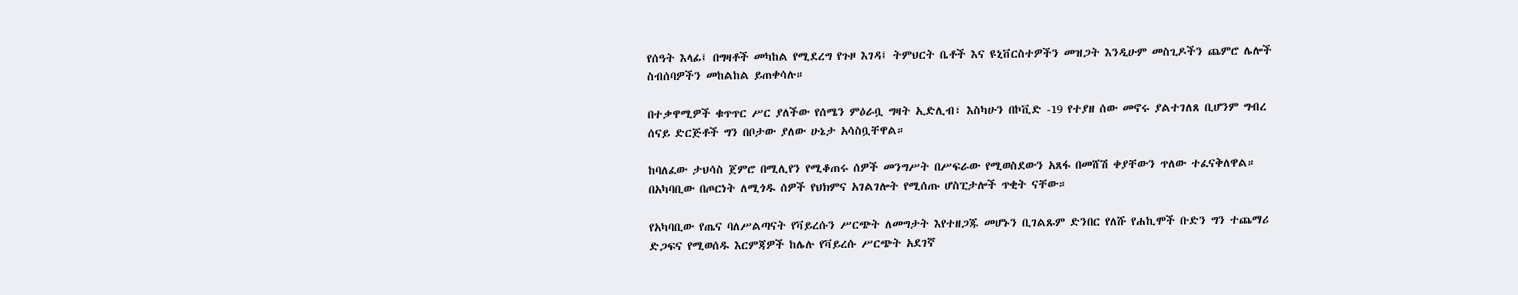የሰዓት እላፊ፤ በግዛቶች መካከል የሚደረግ የጉዞ እገዳ፤ ትምህርት ቤቶች እና ዩኒቨርስተዎችን መዝጋት እንዲሁም መስጊዶችን ጨምሮ ሌሎች ስብሰባዎችን መከልከል ይጠቀሳሉ።

በተቃዋሚዎች ቁጥጥር ሥር ያለችው የሰሜን ምዕራቧ ግዛት ኢድሊብ፣ እስካሁን በኮቪድ -19 የተያዘ ሰው መኖሩ ያልተገለጸ ቢሆንም ግብረ ሰናይ ድርጅቶች ግን በቦታው ያለው ሁኔታ አሳስቧቸዋል።

ከባለፈው ታህሳስ ጀምሮ በሚሊየን የሚቆጠሩ ሰዎች መንግሥት በሥፍራው የሚወስደውን አጸፋ በመሸሽ ቀያቸውን ጥለው ተፈናቅለዋል። በአካባቢው በጦርነት ለሚጎዱ ሰዎች የህክምና አገልገሎት የሚሰጡ ሆስፒታሎች ጥቂት ናቸው።

የአካባቢው የጤና ባለሥልጣናት የቫይረሱን ሥርጭት ለመግታት እየተዘጋጁ መሆኑን ቢገልጹም ድንበር የለሹ የሐኪሞች ቡድን ግን ተጨማሪ ድጋፍና የሚወሰዱ እርምጃዎች ከሌሉ የቫይረሱ ሥርጭት አደገኛ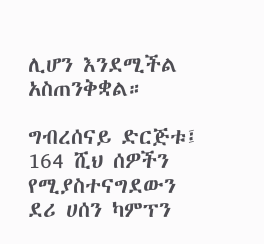ሊሆን እንደሚችል አስጠንቅቋል።

ግብረሰናይ ድርጅቱ፤ 164 ሺህ ሰዎችን የሚያስተናግደውን ደሪ ሀሰን ካምፕን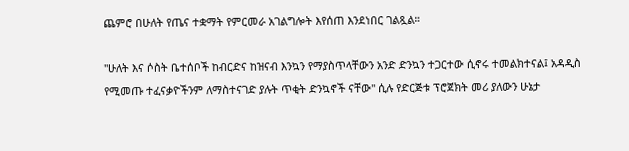ጨምሮ በሁለት የጤና ተቋማት የምርመራ አገልግሎት እየሰጠ እንደነበር ገልጿል።

"ሁለት እና ሶስት ቤተሰቦች ከብርድና ከዝናብ እንኳን የማያስጥላቸውን አንድ ድንኳን ተጋርተው ሲኖሩ ተመልክተናል፤ አዳዲስ የሚመጡ ተፈናቃዮችንም ለማስተናገድ ያሉት ጥቂት ድንኳኖች ናቸው" ሲሉ የድርጅቱ ፕሮጀክት መሪ ያለውን ሁኔታ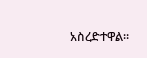አስረድተዋል።